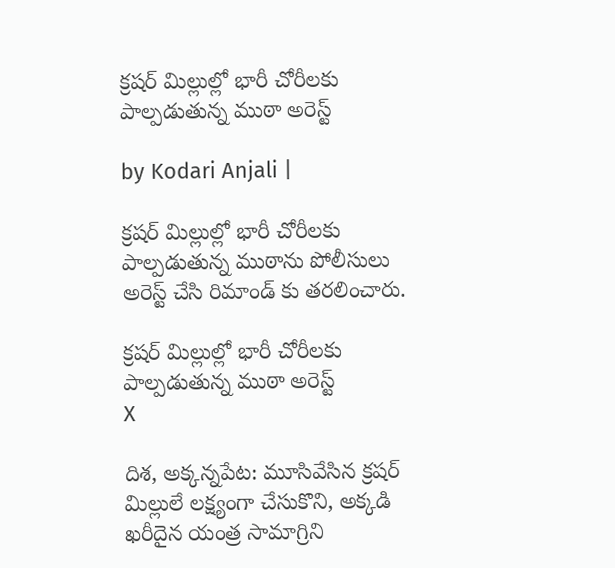క్రషర్ మిల్లుల్లో భారీ చోరీలకు పాల్పడుతున్న ముఠా అరెస్ట్

by Kodari Anjali |

క్రషర్ మిల్లుల్లో భారీ చోరీలకు పాల్పడుతున్న ముఠాను పోలీసులు అరెస్ట్ చేసి రిమాండ్ కు తరలించారు.

క్రషర్ మిల్లుల్లో భారీ చోరీలకు పాల్పడుతున్న ముఠా అరెస్ట్
X

దిశ, అక్కన్నపేట: మూసివేసిన క్రషర్ మిల్లులే లక్ష్యంగా చేసుకొని, అక్కడి ఖరీదైన యంత్ర సామాగ్రిని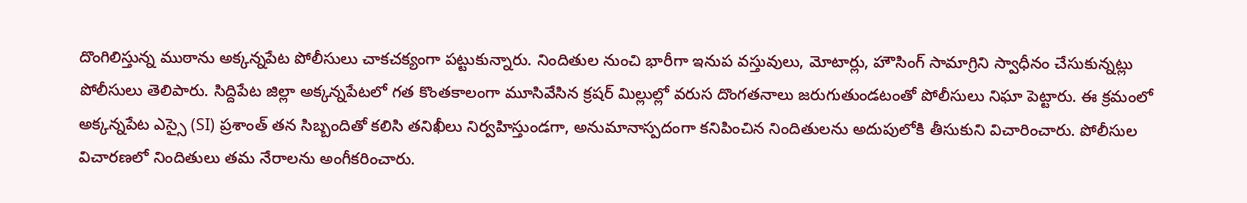దొంగిలిస్తున్న ముఠాను అక్కన్నపేట పోలీసులు చాకచక్యంగా పట్టుకున్నారు. నిందితుల నుంచి భారీగా ఇనుప వస్తువులు, మోటార్లు, హౌసింగ్ సామాగ్రిని స్వాధీనం చేసుకున్నట్లు పోలీసులు తెలిపారు. సిద్దిపేట జిల్లా అక్కన్నపేటలో గత కొంతకాలంగా మూసివేసిన క్రషర్ మిల్లుల్లో వరుస దొంగతనాలు జరుగుతుండటంతో పోలీసులు నిఘా పెట్టారు. ఈ క్రమంలో అక్కన్నపేట ఎస్సై (SI) ప్రశాంత్ తన సిబ్బందితో కలిసి తనిఖీలు నిర్వహిస్తుండగా, అనుమానాస్పదంగా కనిపించిన నిందితులను అదుపులోకి తీసుకుని విచారించారు. పోలీసుల విచారణలో నిందితులు తమ నేరాలను అంగీకరించారు.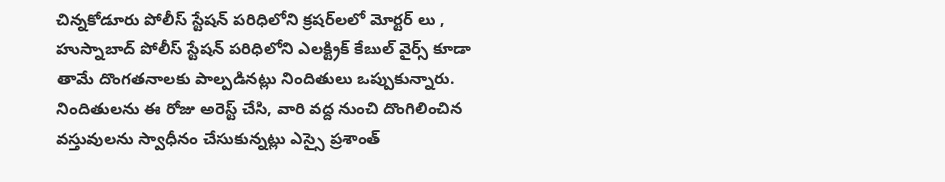చిన్నకోడూరు పోలీస్ స్టేషన్ పరిధిలోని క్రషర్‌లలో మోర్టర్ లు , హుస్నాబాద్ పోలీస్ స్టేషన్ పరిధిలోని ఎలక్ట్రిక్ కేబుల్ వైర్స్ కూడా తామే దొంగతనాలకు పాల్పడినట్లు నిందితులు ఒప్పుకున్నారు. నిందితులను ఈ రోజు అరెస్ట్ చేసి, వారి వద్ద నుంచి దొంగిలించిన వస్తువులను స్వాధీనం చేసుకున్నట్లు ఎస్సై ప్రశాంత్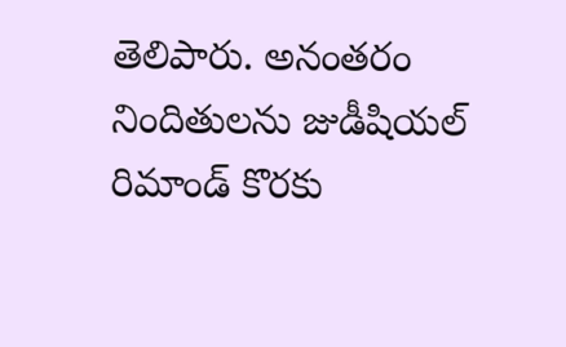తెలిపారు. అనంతరం నిందితులను జుడీషియల్ రిమాండ్ కొరకు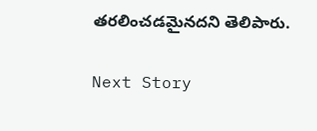తరలించడమైనదని తెలిపారు.

Next Story